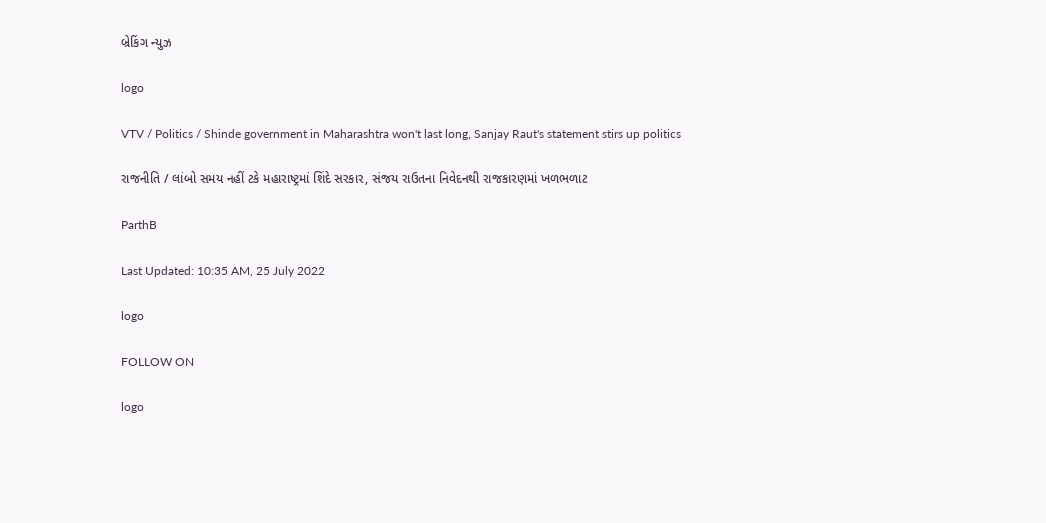બ્રેકિંગ ન્યુઝ

logo

VTV / Politics / Shinde government in Maharashtra won't last long, Sanjay Raut's statement stirs up politics

રાજનીતિ / લાંબો સમય નહીં ટકે મહારાષ્ટ્રમાં શિંદે સરકાર, સંજય રાઉતના નિવેદનથી રાજકારણમાં ખળભળાટ

ParthB

Last Updated: 10:35 AM, 25 July 2022

logo

FOLLOW ON

logo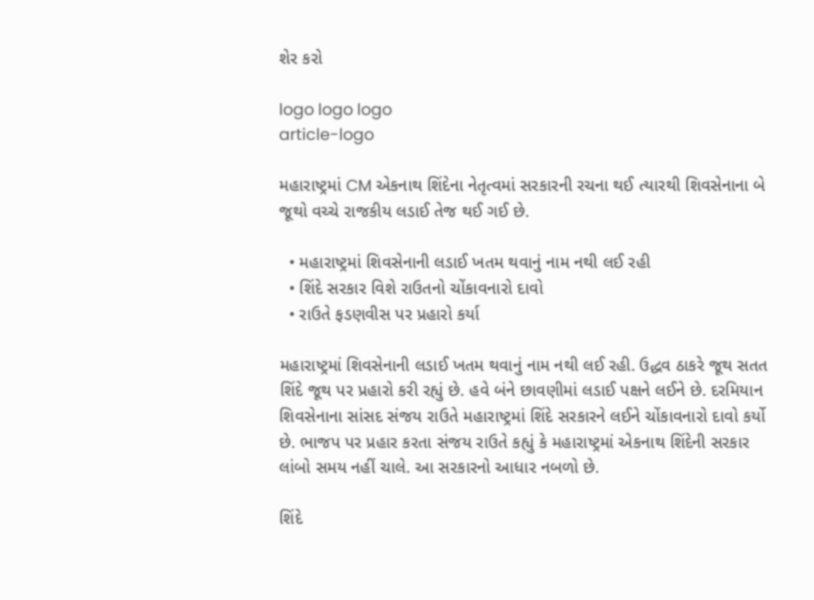શેર કરો

logo logo logo
article-logo

મહારાષ્ટ્રમાં CM એકનાથ શિંદેના નેતૃત્વમાં સરકારની રચના થઈ ત્યારથી શિવસેનાના બે જૂથો વચ્ચે રાજકીય લડાઈ તેજ થઈ ગઈ છે.

  • મહારાષ્ટ્રમાં શિવસેનાની લડાઈ ખતમ થવાનું નામ નથી લઈ રહી
  • શિંદે સરકાર વિશે રાઉતનો ચોંકાવનારો દાવો
  • રાઉતે ફડણવીસ પર પ્રહારો કર્યા

મહારાષ્ટ્રમાં શિવસેનાની લડાઈ ખતમ થવાનું નામ નથી લઈ રહી. ઉદ્ધવ ઠાકરે જૂથ સતત શિંદે જૂથ પર પ્રહારો કરી રહ્યું છે. હવે બંને છાવણીમાં લડાઈ પક્ષને લઈને છે. દરમિયાન શિવસેનાના સાંસદ સંજય રાઉતે મહારાષ્ટ્રમાં શિંદે સરકારને લઈને ચોંકાવનારો દાવો કર્યો છે. ભાજપ પર પ્રહાર કરતા સંજય રાઉતે કહ્યું કે મહારાષ્ટ્રમાં એકનાથ શિંદેની સરકાર લાંબો સમય નહીં ચાલે. આ સરકારનો આધાર નબળો છે.

શિંદે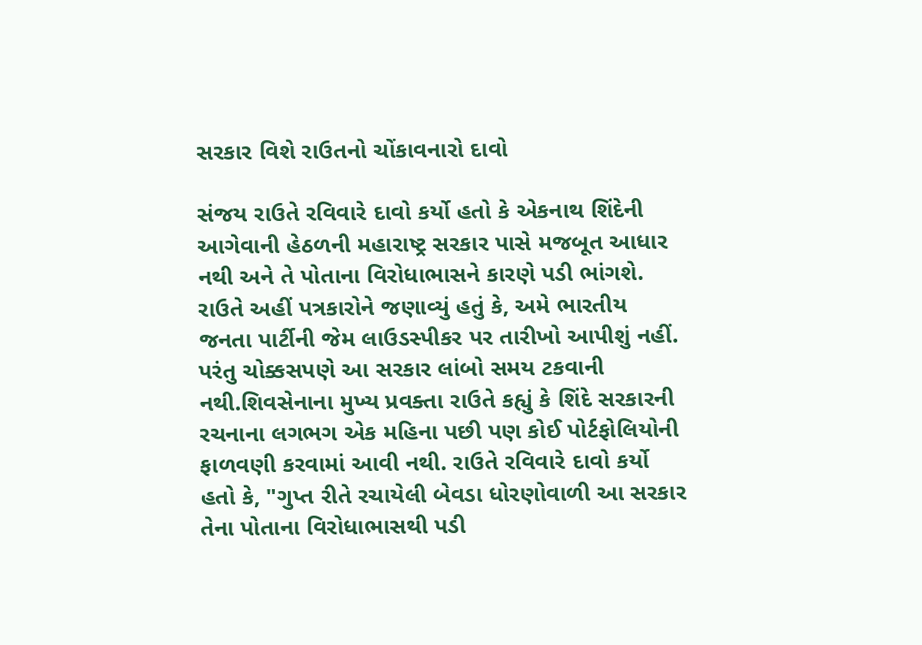સરકાર વિશે રાઉતનો ચોંકાવનારો દાવો

સંજય રાઉતે રવિવારે દાવો કર્યો હતો કે એકનાથ શિંદેની આગેવાની હેઠળની મહારાષ્ટ્ર સરકાર પાસે મજબૂત આધાર નથી અને તે પોતાના વિરોધાભાસને કારણે પડી ભાંગશે. રાઉતે અહીં પત્રકારોને જણાવ્યું હતું કે, અમે ભારતીય જનતા પાર્ટીની જેમ લાઉડસ્પીકર પર તારીખો આપીશું નહીં. પરંતુ ચોક્કસપણે આ સરકાર લાંબો સમય ટકવાની નથી.શિવસેનાના મુખ્ય પ્રવક્તા રાઉતે કહ્યું કે શિંદે સરકારની રચનાના લગભગ એક મહિના પછી પણ કોઈ પોર્ટફોલિયોની ફાળવણી કરવામાં આવી નથી. રાઉતે રવિવારે દાવો કર્યો હતો કે, "ગુપ્ત રીતે રચાયેલી બેવડા ધોરણોવાળી આ સરકાર તેના પોતાના વિરોધાભાસથી પડી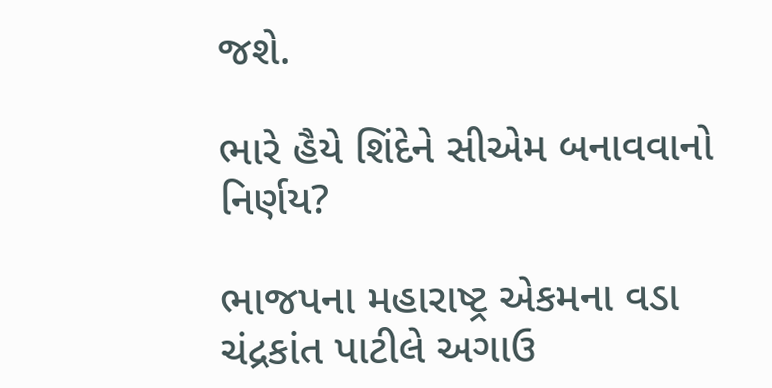જશે.

ભારે હૈયે શિંદેને સીએમ બનાવવાનો નિર્ણય?

ભાજપના મહારાષ્ટ્ર એકમના વડા ચંદ્રકાંત પાટીલે અગાઉ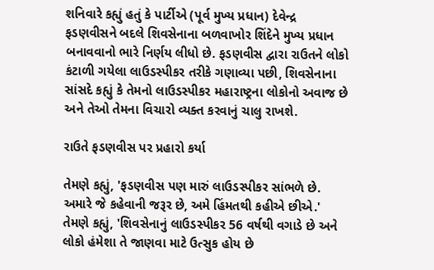શનિવારે કહ્યું હતું કે પાર્ટીએ (પૂર્વ મુખ્ય પ્રધાન) દેવેન્દ્ર ફડણવીસને બદલે શિવસેનાના બળવાખોર શિંદેને મુખ્ય પ્રધાન બનાવવાનો ભારે નિર્ણય લીધો છે. ફડણવીસ દ્વારા રાઉતને લોકો કંટાળી ગયેલા લાઉડસ્પીકર તરીકે ગણાવ્યા પછી, શિવસેનાના સાંસદે કહ્યું કે તેમનો લાઉડસ્પીકર મહારાષ્ટ્રના લોકોનો અવાજ છે અને તેઓ તેમના વિચારો વ્યક્ત કરવાનું ચાલુ રાખશે.

રાઉતે ફડણવીસ પર પ્રહારો કર્યા

તેમણે કહ્યું, 'ફડણવીસ પણ મારું લાઉડસ્પીકર સાંભળે છે. અમારે જે કહેવાની જરૂર છે, અમે હિંમતથી કહીએ છીએ.' તેમણે કહ્યું, 'શિવસેનાનું લાઉડસ્પીકર 56 વર્ષથી વગાડે છે અને લોકો હંમેશા તે જાણવા માટે ઉત્સુક હોય છે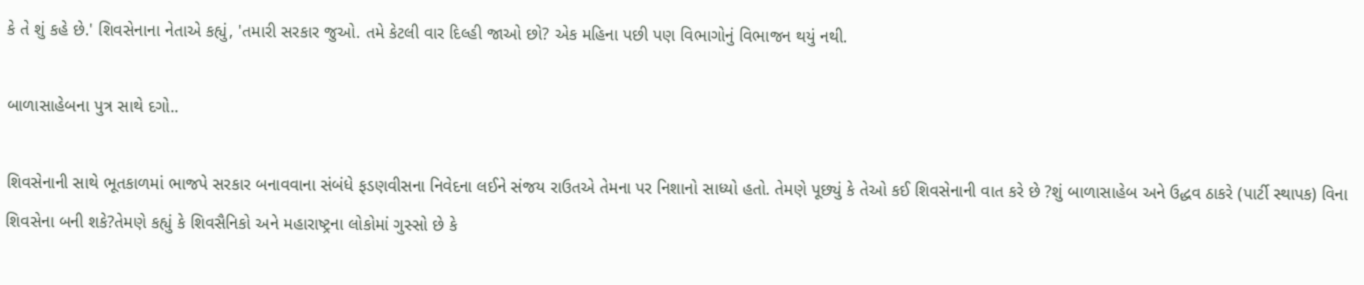કે તે શું કહે છે.' શિવસેનાના નેતાએ કહ્યું, 'તમારી સરકાર જુઓ. તમે કેટલી વાર દિલ્હી જાઓ છો? એક મહિના પછી પણ વિભાગોનું વિભાજન થયું નથી.

બાળાસાહેબના પુત્ર સાથે દગો..

શિવસેનાની સાથે ભૂતકાળમાં ભાજપે સરકાર બનાવવાના સંબંધે ફડણવીસના નિવેદના લઈને સંજય રાઉતએ તેમના પર નિશાનો સાધ્યો હતો. તેમણે પૂછ્યું કે તેઓ કઈ શિવસેનાની વાત કરે છે ?શું બાળાસાહેબ અને ઉદ્ધવ ઠાકરે (પાર્ટી સ્થાપક) વિના શિવસેના બની શકે?તેમણે કહ્યું કે શિવસૈનિકો અને મહારાષ્ટ્રના લોકોમાં ગુસ્સો છે કે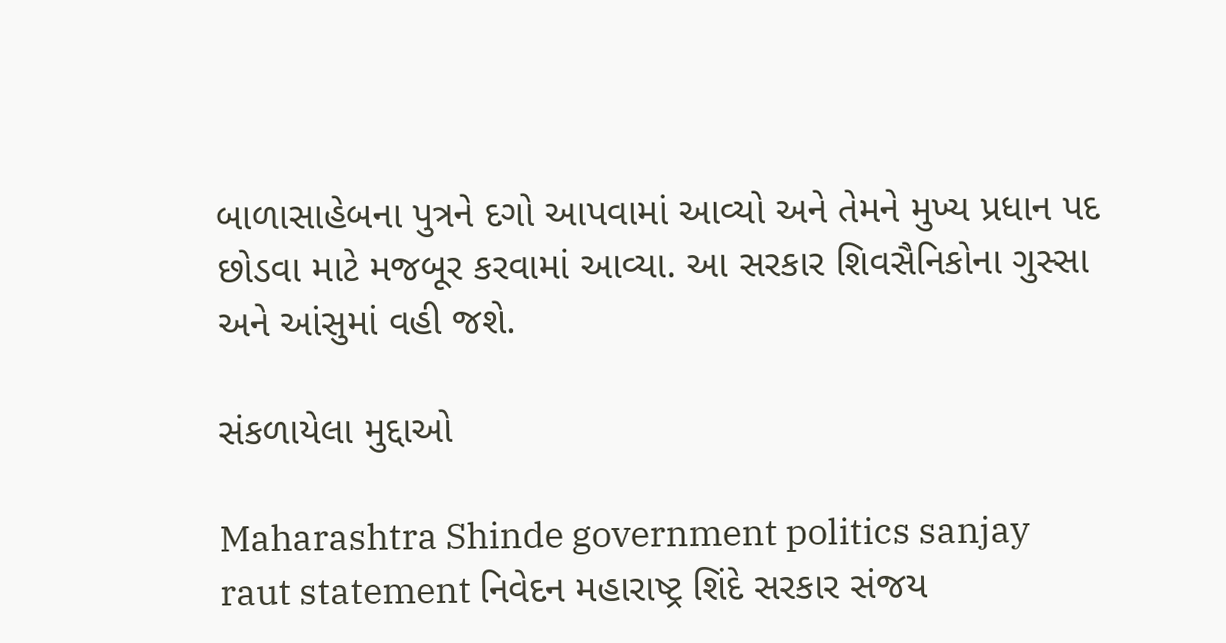બાળાસાહેબના પુત્રને દગો આપવામાં આવ્યો અને તેમને મુખ્ય પ્રધાન પદ છોડવા માટે મજબૂર કરવામાં આવ્યા. આ સરકાર શિવસૈનિકોના ગુસ્સા અને આંસુમાં વહી જશે.

સંકળાયેલા મુદ્દાઓ

Maharashtra Shinde government politics sanjay raut statement નિવેદન મહારાષ્ટ્ર શિંદે સરકાર સંજય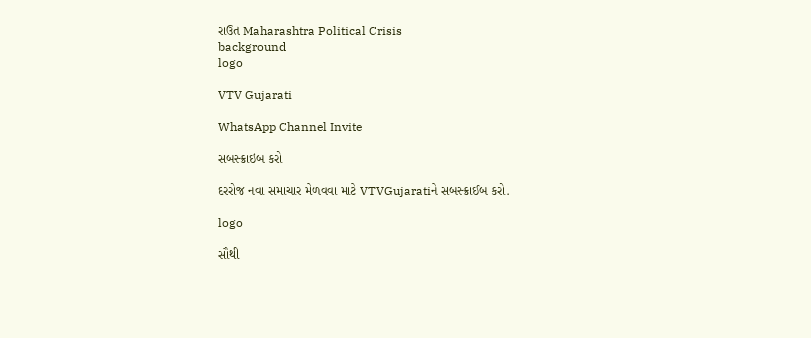રાઉત Maharashtra Political Crisis
background
logo

VTV Gujarati

WhatsApp Channel Invite

સબસ્ક્રાઇબ કરો

દરરોજ નવા સમાચાર મેળવવા માટે VTVGujaratiને સબસ્ક્રાઈબ કરો.

logo

સૌથી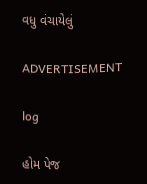વધુ વંચાયેલું

ADVERTISEMENT

log

હોમ પેજ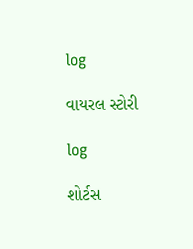log

વાયરલ સ્ટોરી

log

શોર્ટસ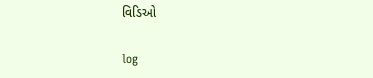વિડિઓ

log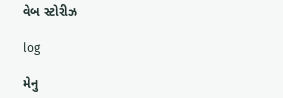વેબ સ્ટોરીઝ

log

મેનુ